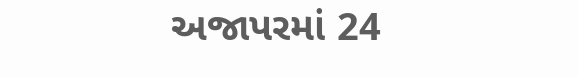અજાપરમાં 24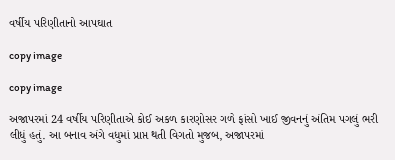વર્ષીય પરિણીતાનો આપઘાત

copy image

copy image

અજાપરમાં 24 વર્ષીય પરિણીતાએ કોઈ અકળ કારણોસર ગળે ફાંસો ખાઈ જીવનનું અંતિમ પગલું ભરી લીધું હતું. આ બનાવ અંગે વધુમાં પ્રાપ્ત થતી વિગતો મુજબ, અજાપરમાં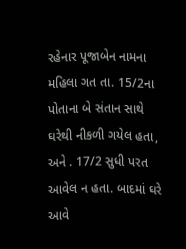રહેનાર પૂજાબેન નામના મહિલા ગત તા. 15/2ના પોતાના બે સંતાન સાથે ઘરેથી નીકળી ગયેલ હતા, અને . 17/2 સુધી પરત આવેલ ન હતા. બાદમાં ઘરે આવે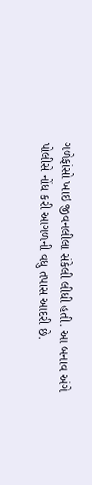ગળેફાંસો ખાઇ જીવનલીલા સંકેલી લીધી હતી. આ બનાવ અંગે પોલીસે નોંધ કરી આગળની વધુ તપાસ આદરી છે.